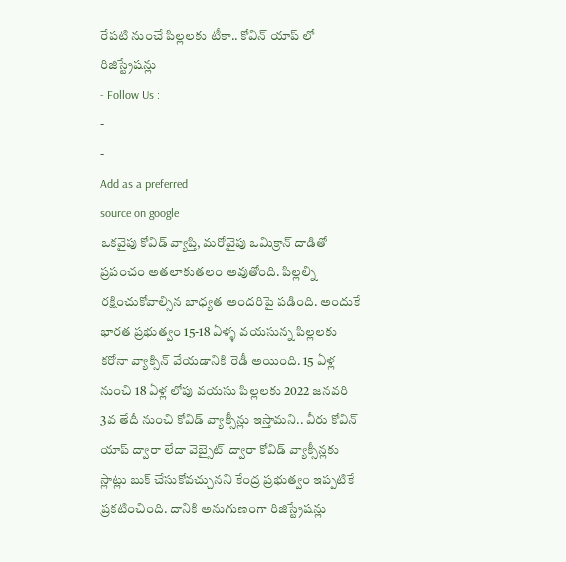రేపటి నుంచే పిల్లలకు టీకా.. కోవిన్ యాప్ లో రిజిస్ట్రేషన్లు
- Follow Us :
-
-
Add as a preferred
source on google
ఒకవైపు కోవిడ్ వ్యాప్తి, మరోవైపు ఒమిక్రాన్ దాడితో ప్రపంచం అతలాకుతలం అవుతోంది. పిల్లల్ని రక్షించుకోవాల్సిన బాధ్యత అందరిపై పడింది. అందుకే భారత ప్రభుత్వం 15-18 ఏళ్ళ వయసున్న పిల్లలకు కరోనా వ్యాక్సిన్ వేయడానికి రెడీ అయింది. 15 ఏళ్ల నుంచి 18 ఏళ్ల లోపు వయసు పిల్లలకు 2022 జనవరి 3వ తేదీ నుంచి కోవిడ్ వ్యాక్సీన్లు ఇస్తామని.. వీరు కోవిన్ యాప్ ద్వారా లేదా వెబ్సైట్ ద్వారా కోవిడ్ వ్యాక్సీన్లకు స్లాట్లు బుక్ చేసుకోవచ్చునని కేంద్ర ప్రభుత్వం ఇప్పటికే ప్రకటించింది. దానికి అనుగుణంగా రిజిస్ట్రేషన్లు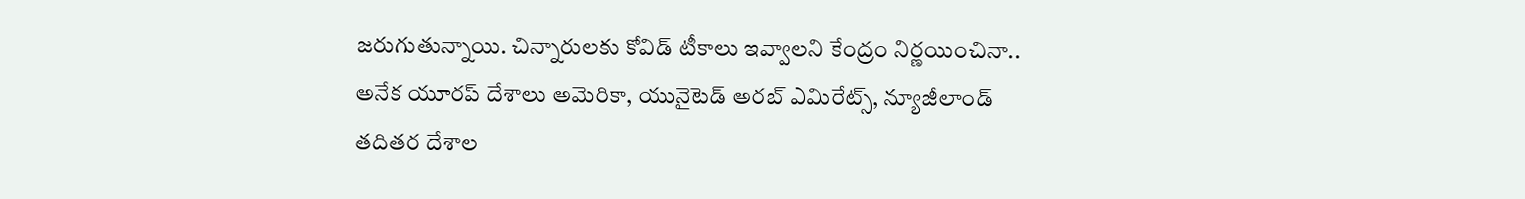జరుగుతున్నాయి. చిన్నారులకు కోవిడ్ టీకాలు ఇవ్వాలని కేంద్రం నిర్ణయించినా.. అనేక యూరప్ దేశాలు అమెరికా, యునైటెడ్ అరబ్ ఎమిరేట్స్, న్యూజీలాండ్ తదితర దేశాల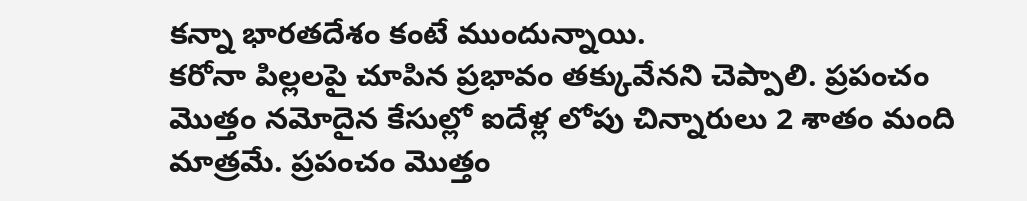కన్నా భారతదేశం కంటే ముందున్నాయి.
కరోనా పిల్లలపై చూపిన ప్రభావం తక్కువేనని చెప్పాలి. ప్రపంచం మొత్తం నమోదైన కేసుల్లో ఐదేళ్ల లోపు చిన్నారులు 2 శాతం మంది మాత్రమే. ప్రపంచం మొత్తం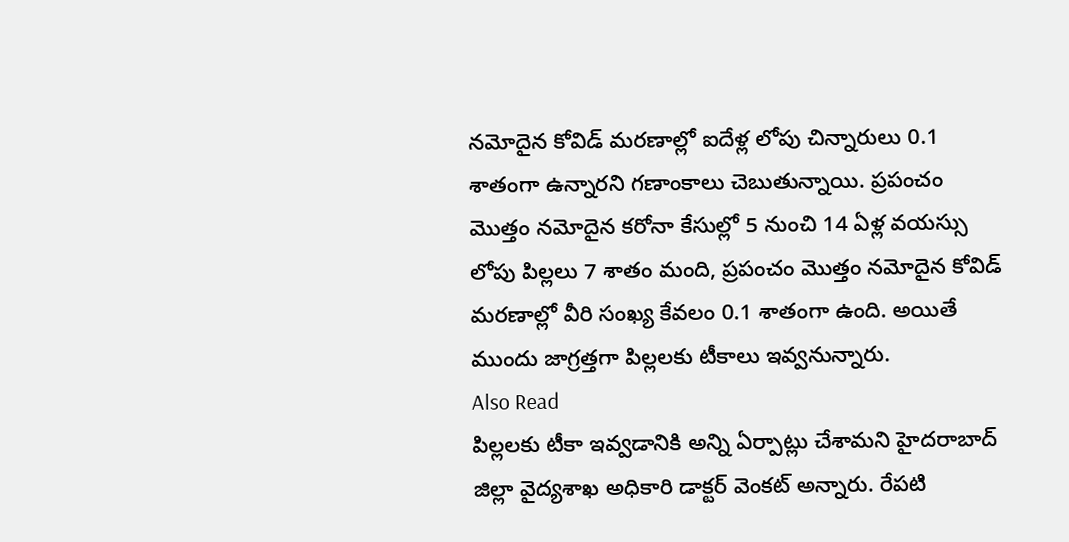నమోదైన కోవిడ్ మరణాల్లో ఐదేళ్ల లోపు చిన్నారులు 0.1 శాతంగా ఉన్నారని గణాంకాలు చెబుతున్నాయి. ప్రపంచం మొత్తం నమోదైన కరోనా కేసుల్లో 5 నుంచి 14 ఏళ్ల వయస్సు లోపు పిల్లలు 7 శాతం మంది, ప్రపంచం మొత్తం నమోదైన కోవిడ్ మరణాల్లో వీరి సంఖ్య కేవలం 0.1 శాతంగా ఉంది. అయితే ముందు జాగ్రత్తగా పిల్లలకు టీకాలు ఇవ్వనున్నారు.
Also Read
పిల్లలకు టీకా ఇవ్వడానికి అన్ని ఏర్పాట్లు చేశామని హైదరాబాద్ జిల్లా వైద్యశాఖ అధికారి డాక్టర్ వెంకట్ అన్నారు. రేపటి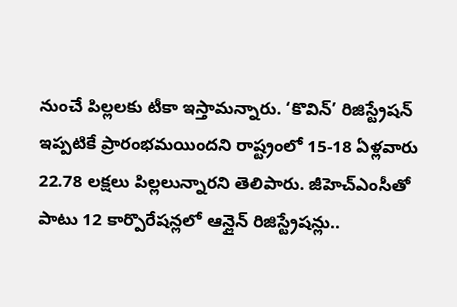నుంచే పిల్లలకు టీకా ఇస్తామన్నారు. ‘కొవిన్’ రిజిస్ట్రేషన్ ఇప్పటికే ప్రారంభమయిందని రాష్ట్రంలో 15-18 ఏళ్లవారు 22.78 లక్షలు పిల్లలున్నారని తెలిపారు. జీహెచ్ఎంసీతో పాటు 12 కార్పొరేషన్లలో ఆన్లైన్ రిజిస్ట్రేషన్లు..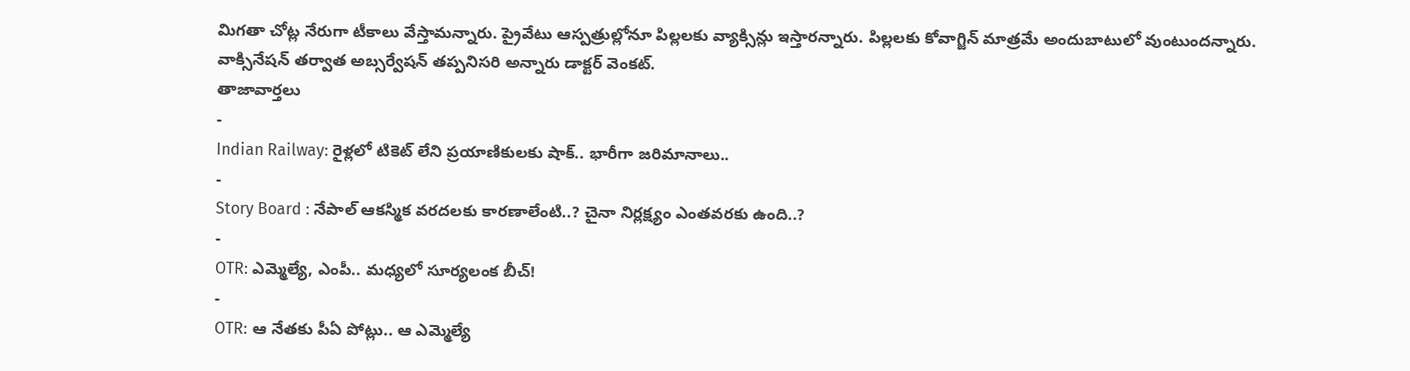మిగతా చోట్ల నేరుగా టీకాలు వేస్తామన్నారు. ప్రైవేటు ఆస్పత్రుల్లోనూ పిల్లలకు వ్యాక్సిన్లు ఇస్తారన్నారు. పిల్లలకు కోవాగ్జిన్ మాత్రమే అందుబాటులో వుంటుందన్నారు. వాక్సినేషన్ తర్వాత అబ్సర్వేషన్ తప్పనిసరి అన్నారు డాక్టర్ వెంకట్.
తాజావార్తలు
-
Indian Railway: రైళ్లలో టికెట్ లేని ప్రయాణికులకు షాక్.. భారీగా జరిమానాలు..
-
Story Board : నేపాల్ ఆకస్మిక వరదలకు కారణాలేంటి..? చైనా నిర్లక్ష్యం ఎంతవరకు ఉంది..?
-
OTR: ఎమ్మెల్యే, ఎంపీ.. మధ్యలో సూర్యలంక బీచ్!
-
OTR: ఆ నేతకు పీఏ పోట్లు.. ఆ ఎమ్మెల్యే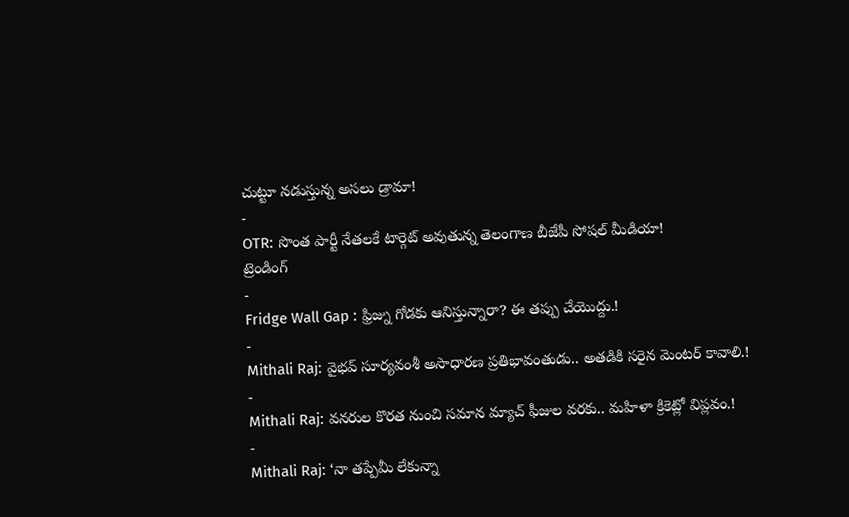చుట్టూ నడుస్తున్న అసలు డ్రామా!
-
OTR: సొంత పార్టీ నేతలకే టార్గెట్ అవుతున్న తెలంగాణ బీజేపీ సోషల్ మీడియా!
ట్రెండింగ్
-
Fridge Wall Gap : ఫ్రిజ్ను గోడకు ఆనిస్తున్నారా? ఈ తప్పు చేయొద్దు.!
-
Mithali Raj: వైభవ్ సూర్యవంశీ అసాధారణ ప్రతిభావంతుడు.. అతడికి సరైన మెంటర్ కావాలి.!
-
Mithali Raj: వనరుల కొరత నుంచి సమాన మ్యాచ్ ఫీజుల వరకు.. మహిళా క్రికెట్లో విప్లవం.!
-
Mithali Raj: ‘నా తప్పేమీ లేకున్నా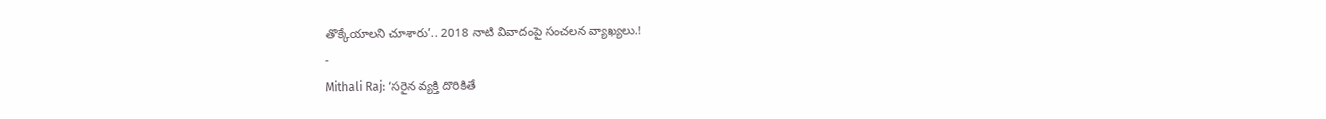తొక్కేయాలని చూశారు’.. 2018 నాటి వివాదంపై సంచలన వ్యాఖ్యలు.!
-
Mithali Raj: ‘సరైన వ్యక్తి దొరికితే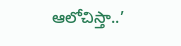ఆలోచిస్తా..’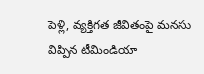పెళ్లి, వ్యక్తిగత జీవితంపై మనసు విప్పిన టీమిండియా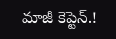మాజీ కెప్టెన్.!